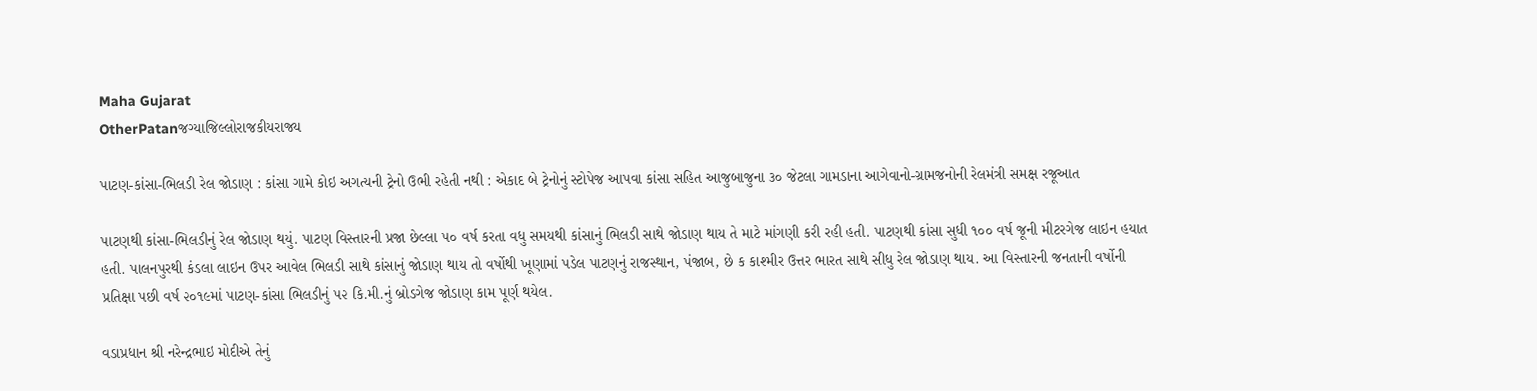Maha Gujarat
OtherPatanજગ્યાજિલ્લોરાજકીયરાજ્ય

પાટણ-કાંસા-ભિલડી રેલ જોડાણ : કાંસા ગામે કોઇ અગત્યની ટ્રેનો ઉભી રહેતી નથી : એકાદ બે ટ્રેનોનું સ્ટોપેજ આપવા કાંસા સહિત આજુબાજુના ૩૦ જેટલા ગામડાના આગેવાનો-ગ્રામજનોની રેલમંત્રી સમક્ષ રજૂઆત

પાટણથી કાંસા-ભિલડીનું રેલ જોડાણ થયું. પાટણ વિસ્તારની પ્રજા છેલ્લા ૫૦ વર્ષ કરતા વધુ સમયથી કાંસાનું ભિલડી સાથે જોડાણ થાય તે માટે માંગણી કરી રહી હતી. પાટણથી કાંસા સુધી ૧૦૦ વર્ષ જૂની મીટરગેજ લાઇન હયાત હતી. પાલનપુરથી કંડલા લાઇન ઉપર આવેલ ભિલડી સાથે કાંસાનું જોડાણ થાય તો વર્ષોથી ખૂણામાં પડેલ પાટણનું રાજસ્થાન, પંજાબ, છે ક કાશ્મીર ઉત્તર ભારત સાથે સીધુ રેલ જોડાણ થાય. આ વિસ્તારની જનતાની વર્ષોની પ્રતિક્ષા પછી વર્ષ ૨૦૧૯માં પાટણ-કાંસા ભિલડીનું ૫૨ કિ.મી.નું બ્રોડગેજ જોડાણ કામ પૂર્ણ થયેલ.

વડાપ્રધાન શ્રી નરેન્દ્રભાઇ મોદીએ તેનું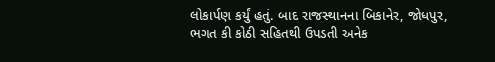લોકાર્પણ કર્યું હતું. બાદ રાજસ્થાનના બિકાનેર, જોધપુર, ભગત કી કોઠી સહિતથી ઉપડતી અનેક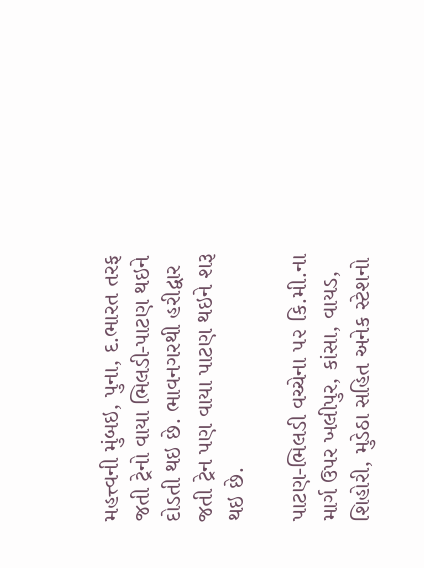મહત્ત્વની મુંબઇ, પુના, દ.ભારત તરફ જતી ટ્રેનો વાયા ભિલડી-પાટણ થઇને દોડતી થઇ છે. ભાવનગરથી હરીદ્વાર જતી ટ્રેન પણ વાયા પાટણ થઇને શરૂ થઇ છે.

પાટણ-ભિલડી વચ્ચેના ૫૨ કિ.મી.ના માર્ગ ઉપર ખલીપુર, કાંસા, વાયડ, શિહોરી, મુડેઠા સહિત અનેક સ્ટેશનો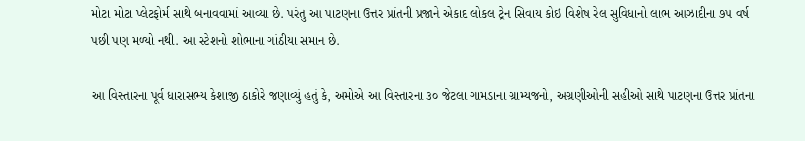મોટા મોટા પ્લેટફોર્મ સાથે બનાવવામાં આવ્યા છે. પરંતુ આ પાટણના ઉત્તર પ્રાંતની પ્રજાને એકાદ લોકલ ટ્રેન સિવાય કોઇ વિશેષ રેલ સુવિધાનો લાભ આઝાદીના ૭૫ વર્ષ પછી પણ મળ્યો નથી. આ સ્ટેશનો શોભાના ગાંઠીયા સમાન છે.

આ વિસ્તારના પૂર્વ ધારાસભ્ય કેશાજી ઠાકોરે જણાવ્યું હતું કે, અમોએ આ વિસ્તારના ૩૦ જેટલા ગામડાના ગ્રામ્યજનો, અગ્રણીઓની સહીઓ સાથે પાટણના ઉત્તર પ્રાંતના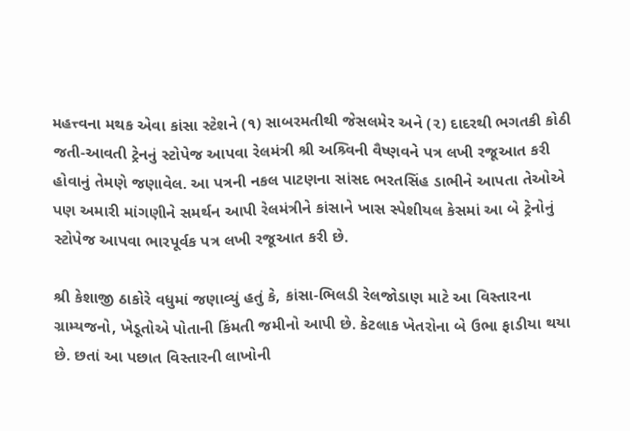મહત્ત્વના મથક એવા કાંસા સ્ટેશને (૧) સાબરમતીથી જેસલમેર અને (૨) દાદરથી ભગતકી કોઠી જતી-આવતી ટ્રેનનું સ્ટોપેજ આપવા રેલમંત્રી શ્રી અશ્ર્વિની વૈષ્ણવને પત્ર લખી રજૂઆત કરી હોવાનું તેમણે જણાવેલ. આ પત્રની નકલ પાટણના સાંસદ ભરતસિંહ ડાભીને આપતા તેઓએ પણ અમારી માંગણીને સમર્થન આપી રેલમંત્રીને કાંસાને ખાસ સ્પેશીયલ કેસમાં આ બે ટ્રેનોનું સ્ટોપેજ આપવા ભારપૂર્વક પત્ર લખી રજૂઆત કરી છે.

શ્રી કેશાજી ઠાકોરે વધુમાં જણાવ્યું હતું કે, કાંસા-ભિલડી રેલજોડાણ માટે આ વિસ્તારના ગ્રામ્યજનો, ખેડૂતોએ પોતાની કિંમતી જમીનો આપી છે. કેટલાક ખેતરોના બે ઉભા ફાડીયા થયા છે. છતાં આ પછાત વિસ્તારની લાખોની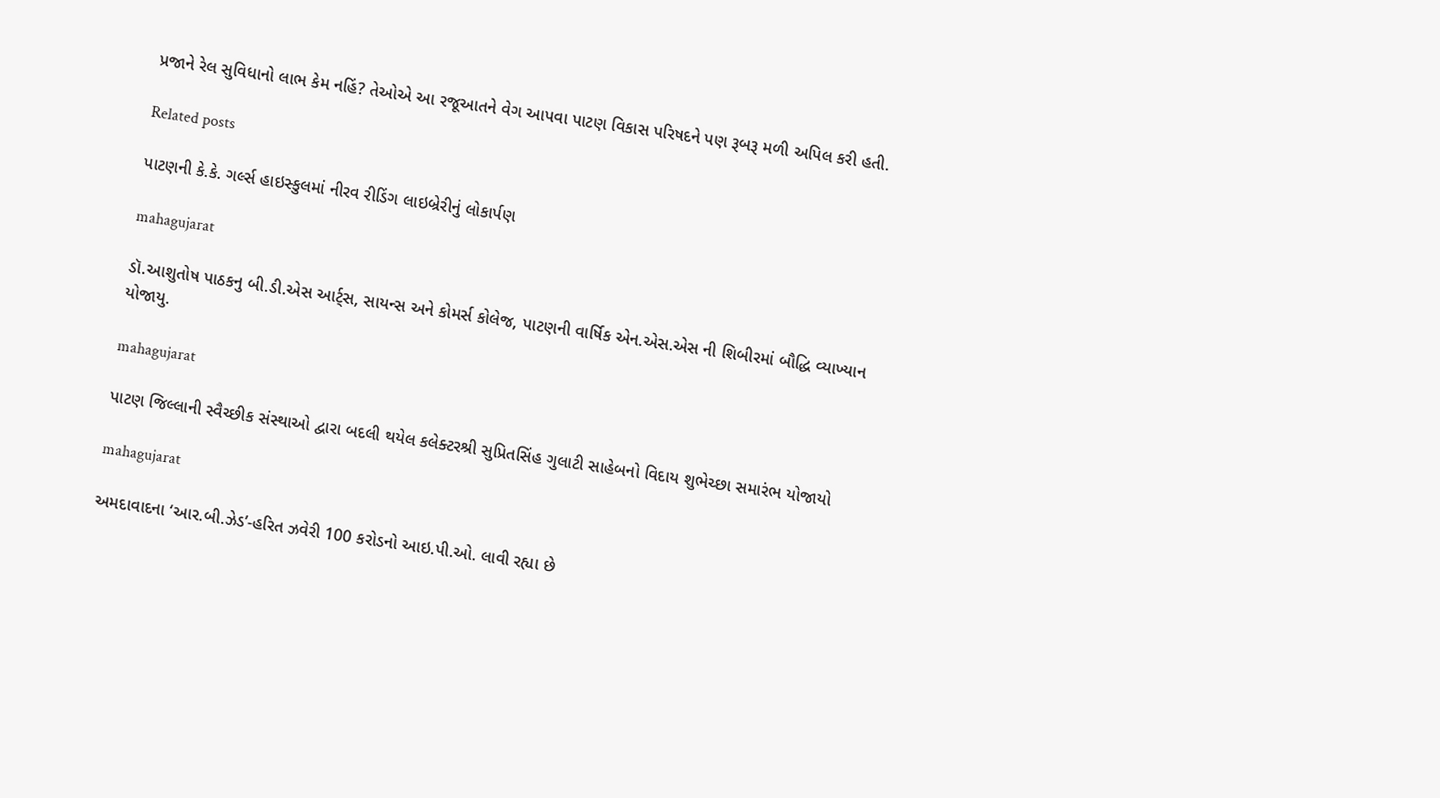પ્રજાને રેલ સુવિધાનો લાભ કેમ નહિં? તેઓએ આ રજૂઆતને વેગ આપવા પાટણ વિકાસ પરિષદને પણ રૂબરૂ મળી અપિલ કરી હતી.

Related posts

પાટણની કે.કે. ગર્લ્સ હાઇસ્કુલમાં નીરવ રીડિંગ લાઇબ્રેરીનું લોકાર્પણ

mahagujarat

ડૉ.આશુતોષ પાઠકનુ બી.ડી.એસ આર્ટ્સ, સાયન્સ અને કોમર્સ કોલેજ, પાટણની વાર્ષિક એન.એસ.એસ ની શિબીરમાં બૌદ્ધિ વ્યાખ્યાન યોજાયુ.

mahagujarat

પાટણ જિલ્લાની સ્વૈચ્છીક સંસ્થાઓ દ્વારા બદલી થયેલ કલેક્ટરશ્રી સુપ્રિતસિંહ ગુલાટી સાહેબનો વિદાય શુભેચ્છા સમારંભ યોજાયો

mahagujarat

અમદાવાદના ‘આર.બી.ઝેડ’-હરિત ઝવેરી 100 કરોડનો આઇ.પી.ઓ. લાવી રહ્યા છે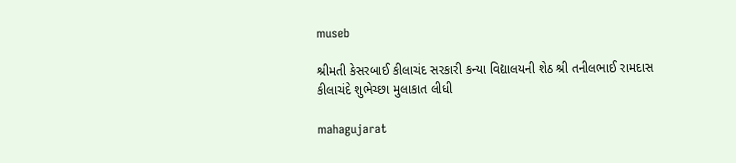museb

શ્રીમતી કેસરબાઈ કીલાચંદ સરકારી કન્યા વિદ્યાલયની શેઠ શ્રી તનીલભાઈ રામદાસ કીલાચંદે શુભેચ્છા મુલાકાત લીધી

mahagujarat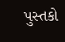પુસ્તકો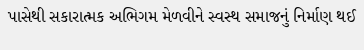પાસેથી સકારાત્મક અભિગમ મેળવીને સ્વસ્થ સમાજનું નિર્માણ થઈ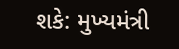શકે: મુખ્યમંત્રી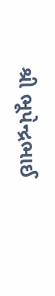શ્રી ભૂપેન્દ્રભાઈ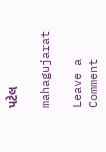પટેલ

mahagujarat

Leave a Comment